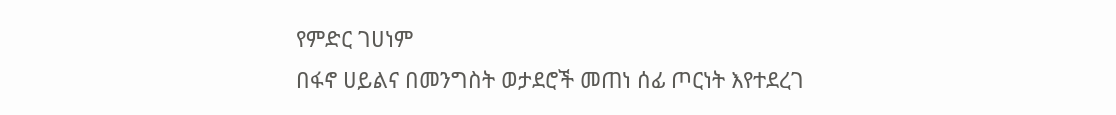የምድር ገሀነም
በፋኖ ሀይልና በመንግስት ወታደሮች መጠነ ሰፊ ጦርነት እየተደረገ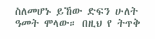ስለመሆኑ ይኸው ድፍን ሁለት ዓመት ሞላው። በዚህ የ ትጥቅ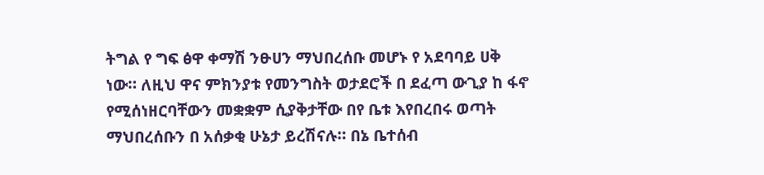ትግል የ ግፍ ፅዋ ቀማሽ ንፁሀን ማህበረሰቡ መሆኑ የ አደባባይ ሀቅ ነው። ለዚህ ዋና ምክንያቱ የመንግስት ወታደሮች በ ደፈጣ ውጊያ ከ ፋኖ የሚሰነዘርባቸውን መቋቋም ሲያቅታቸው በየ ቤቱ እየበረበሩ ወጣት ማህበረሰቡን በ አሰቃቂ ሁኔታ ይረሽናሉ። በኔ ቤተሰብ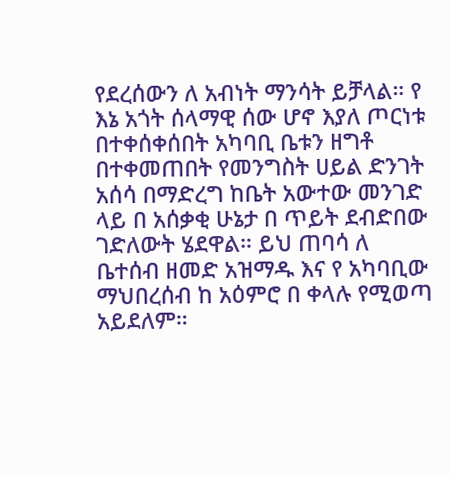የደረሰውን ለ አብነት ማንሳት ይቻላል። የ እኔ አጎት ሰላማዊ ሰው ሆኖ እያለ ጦርነቱ በተቀሰቀሰበት አካባቢ ቤቱን ዘግቶ በተቀመጠበት የመንግስት ሀይል ድንገት አሰሳ በማድረግ ከቤት አውተው መንገድ ላይ በ አሰቃቂ ሁኔታ በ ጥይት ደብድበው ገድለውት ሄደዋል። ይህ ጠባሳ ለ ቤተሰብ ዘመድ አዝማዱ እና የ አካባቢው ማህበረሰብ ከ አዕምሮ በ ቀላሉ የሚወጣ አይደለም።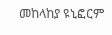መከላከያ ዩኒፎርም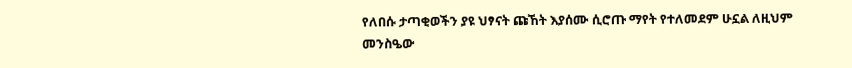የለበሱ ታጣቂወችን ያዩ ህፃናት ጩኸት እያሰሙ ሲሮጡ ማየት የተለመደም ሁኗል ለዚህም መንስዔው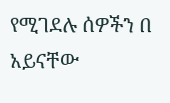የሚገደሉ ሰዎችን በ አይናቸው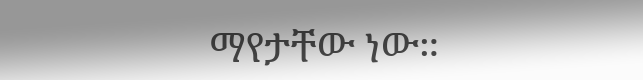ማየታቸው ነው።